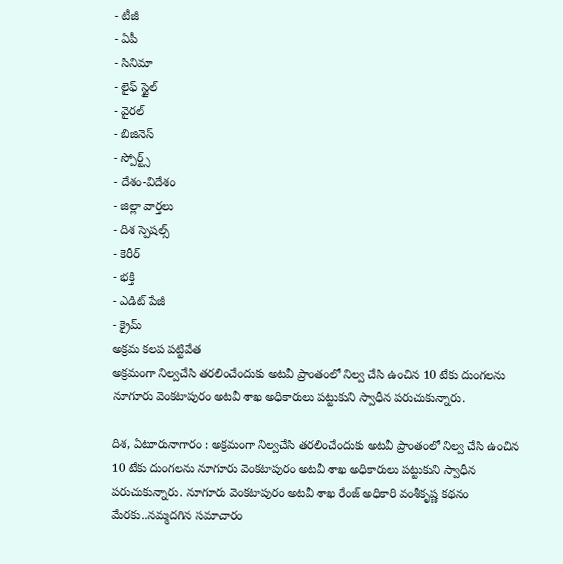- టీజీ
- ఏపీ
- సినిమా
- లైఫ్ స్టైల్
- వైరల్
- బిజినెస్
- స్పోర్ట్స్
- దేశం-విదేశం
- జిల్లా వార్తలు
- దిశ స్పెషల్స్
- కెరీర్
- భక్తి
- ఎడిట్ పేజీ
- క్రైమ్
అక్రమ కలప పట్టివేత
అక్రమంగా నిల్వచేసి తరలించేందుకు అటవీ ప్రాంతంలో నిల్వ చేసి ఉంచిన 10 టేకు దుంగలను నూగూరు వెంకటాపురం అటవీ శాఖ అధికారులు పట్టుకుని స్వాధీన పరుచుకున్నారు.

దిశ, ఏటూరునాగారం : అక్రమంగా నిల్వచేసి తరలించేందుకు అటవీ ప్రాంతంలో నిల్వ చేసి ఉంచిన 10 టేకు దుంగలను నూగూరు వెంకటాపురం అటవీ శాఖ అధికారులు పట్టుకుని స్వాధీన పరుచుకున్నారు. నూగూరు వెంకటాపురం అటవీ శాఖ రేంజ్ అధికారి వంశీకృష్ణ కథనం మేరకు..నమ్మదగిన సమాచారం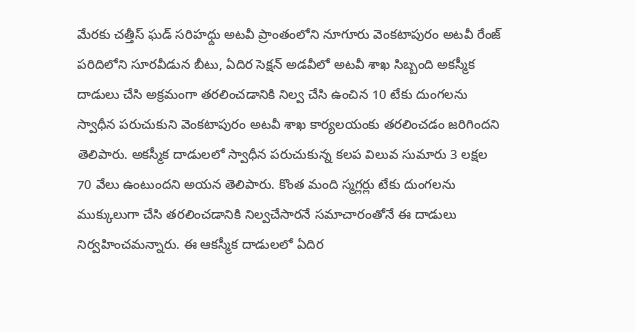మేరకు చత్తీస్ ఘడ్ సరిహధ్దు అటవీ ప్రాంతంలోని నూగూరు వెంకటాపురం అటవీ రేంజ్ పరిదిలోని సూరవీడున బీటు, ఏదిర సెక్షన్ అడవీలో అటవీ శాఖ సిబ్బంది అకస్మీక దాడులు చేసి అక్రమంగా తరలించడానికి నిల్వ చేసి ఉంచిన 10 టేకు దుంగలను స్వాధీన పరుచుకుని వెంకటాపురం అటవీ శాఖ కార్యలయంకు తరలించడం జరిగిందని తెలిపారు. అకస్మీక దాడులలో స్వాధీన పరుచుకున్న కలప విలువ సుమారు 3 లక్షల 70 వేలు ఉంటుందని అయన తెలిపారు. కొంత మంది స్మగ్లర్లు టేకు దుంగలను ముక్కులుగా చేసి తరలించడానికి నిల్వచేసారనే సమాచారంతోనే ఈ దాడులు నిర్వహించమన్నారు. ఈ ఆకస్మీక దాడులలో ఏదిర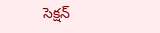సెక్షన్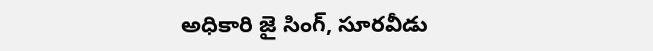అధికారి జై సింగ్, సూరవీడు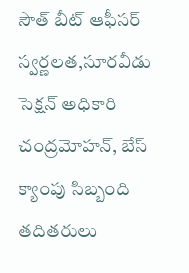సౌత్ బీట్ ఆఫీసర్ స్వర్ణలత,సూరవీడు సెక్షన్ అధికారి చంద్రమోహన్, బేస్ క్యాంపు సిబ్బంది తదితరులు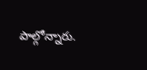పాల్గోన్నారు.